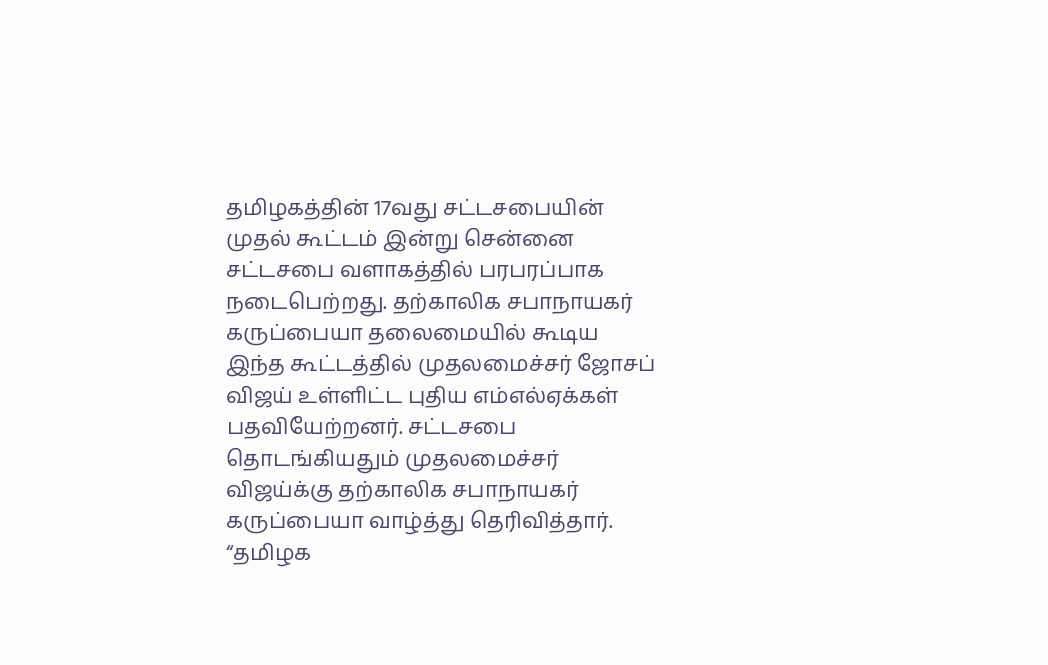தமிழகத்தின் 17வது சட்டசபையின் முதல் கூட்டம் இன்று சென்னை சட்டசபை வளாகத்தில் பரபரப்பாக நடைபெற்றது. தற்காலிக சபாநாயகர் கருப்பையா தலைமையில் கூடிய இந்த கூட்டத்தில் முதலமைச்சர் ஜோசப் விஜய் உள்ளிட்ட புதிய எம்எல்ஏக்கள் பதவியேற்றனர். சட்டசபை தொடங்கியதும் முதலமைச்சர் விஜய்க்கு தற்காலிக சபாநாயகர் கருப்பையா வாழ்த்து தெரிவித்தார். “தமிழக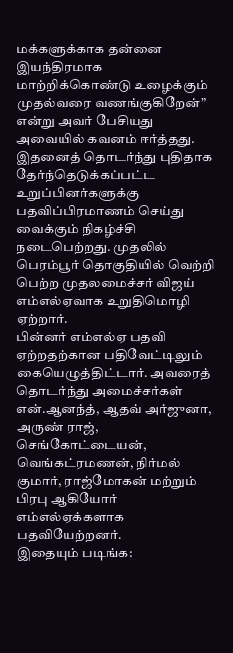மக்களுக்காக தன்னை இயந்திரமாக மாற்றிக்கொண்டு உழைக்கும் முதல்வரை வணங்குகிறேன்” என்று அவர் பேசியது அவையில் கவனம் ஈர்த்தது.
இதனைத் தொடர்ந்து புதிதாக தேர்ந்தெடுக்கப்பட்ட உறுப்பினர்களுக்கு பதவிப்பிரமாணம் செய்து வைக்கும் நிகழ்ச்சி நடைபெற்றது. முதலில் பெரம்பூர் தொகுதியில் வெற்றி பெற்ற முதலமைச்சர் விஜய் எம்எல்ஏவாக உறுதிமொழி ஏற்றார்.
பின்னர் எம்எல்ஏ பதவி ஏற்றதற்கான பதிவேட்டிலும் கையெழுத்திட்டார். அவரைத் தொடர்ந்து அமைச்சர்கள் என்.ஆனந்த், ஆதவ் அர்ஜுனா, அருண் ராஜ், செங்கோட்டையன், வெங்கட்ரமணன், நிர்மல் குமார், ராஜ்மோகன் மற்றும் பிரபு ஆகியோர் எம்எல்ஏக்களாக பதவியேற்றனர்.
இதையும் படிங்க: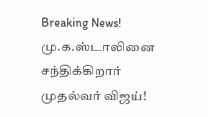Breaking News! மு.க.ஸ்டாலினை சந்திக்கிறார் முதல்வர் விஜய்!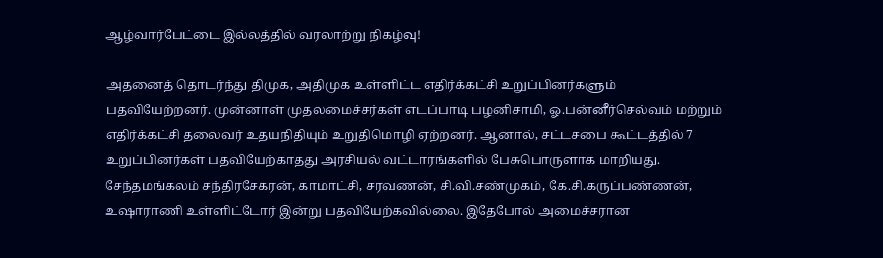ஆழ்வார்பேட்டை இல்லத்தில் வரலாற்று நிகழ்வு!

அதனைத் தொடர்ந்து திமுக, அதிமுக உள்ளிட்ட எதிர்க்கட்சி உறுப்பினர்களும் பதவியேற்றனர். முன்னாள் முதலமைச்சர்கள் எடப்பாடி பழனிசாமி, ஓ.பன்னீர்செல்வம் மற்றும் எதிர்க்கட்சி தலைவர் உதயநிதியும் உறுதிமொழி ஏற்றனர். ஆனால், சட்டசபை கூட்டத்தில் 7 உறுப்பினர்கள் பதவியேற்காதது அரசியல் வட்டாரங்களில் பேசுபொருளாக மாறியது.
சேந்தமங்கலம் சந்திரசேகரன், காமாட்சி, சரவணன், சி.வி.சண்முகம், கே.சி.கருப்பண்ணன், உஷாராணி உள்ளிட்டோர் இன்று பதவியேற்கவில்லை. இதேபோல் அமைச்சரான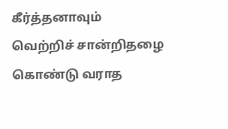கீர்த்தனாவும் வெற்றிச் சான்றிதழை கொண்டு வராத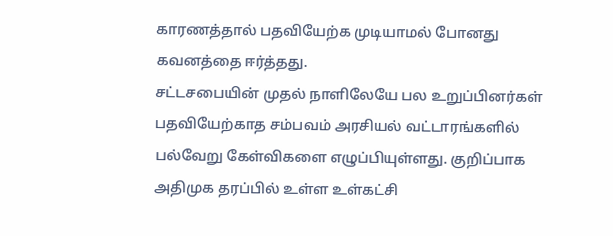காரணத்தால் பதவியேற்க முடியாமல் போனது கவனத்தை ஈர்த்தது.
சட்டசபையின் முதல் நாளிலேயே பல உறுப்பினர்கள் பதவியேற்காத சம்பவம் அரசியல் வட்டாரங்களில் பல்வேறு கேள்விகளை எழுப்பியுள்ளது. குறிப்பாக அதிமுக தரப்பில் உள்ள உள்கட்சி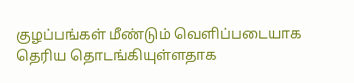குழப்பங்கள் மீண்டும் வெளிப்படையாக தெரிய தொடங்கியுள்ளதாக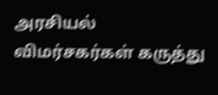அரசியல் விமர்சகர்கள் கருத்து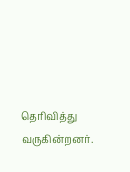தெரிவித்து வருகின்றனர்.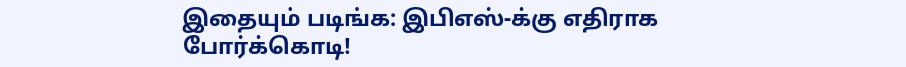இதையும் படிங்க: இபிஎஸ்-க்கு எதிராக போர்க்கொடி!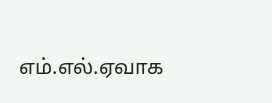எம்.எல்.ஏவாக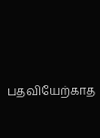பதவியேற்காத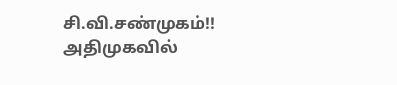சி.வி.சண்முகம்!! அதிமுகவில்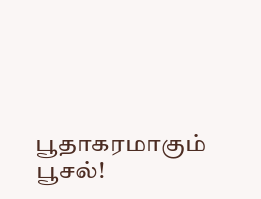பூதாகரமாகும் பூசல்!